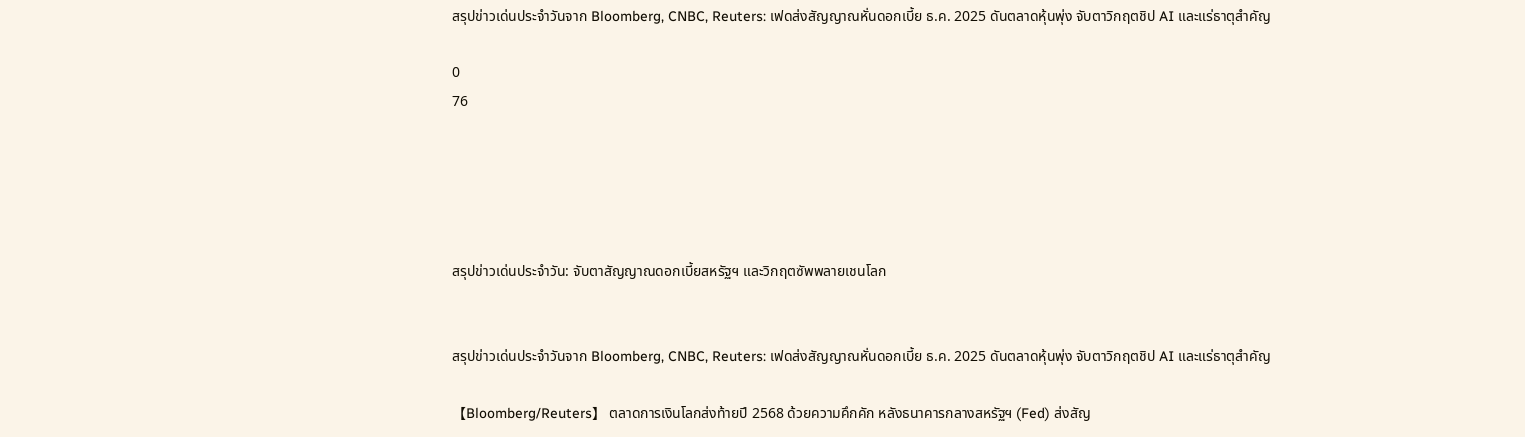สรุปข่าวเด่นประจำวันจาก Bloomberg, CNBC, Reuters: เฟดส่งสัญญาณหั่นดอกเบี้ย ธ.ค. 2025 ดันตลาดหุ้นพุ่ง จับตาวิกฤตชิป AI และแร่ธาตุสำคัญ

0
76





สรุปข่าวเด่นประจำวัน: จับตาสัญญาณดอกเบี้ยสหรัฐฯ และวิกฤตซัพพลายเชนโลก


สรุปข่าวเด่นประจำวันจาก Bloomberg, CNBC, Reuters: เฟดส่งสัญญาณหั่นดอกเบี้ย ธ.ค. 2025 ดันตลาดหุ้นพุ่ง จับตาวิกฤตชิป AI และแร่ธาตุสำคัญ

【Bloomberg/Reuters】 ตลาดการเงินโลกส่งท้ายปี 2568 ด้วยความคึกคัก หลังธนาคารกลางสหรัฐฯ (Fed) ส่งสัญ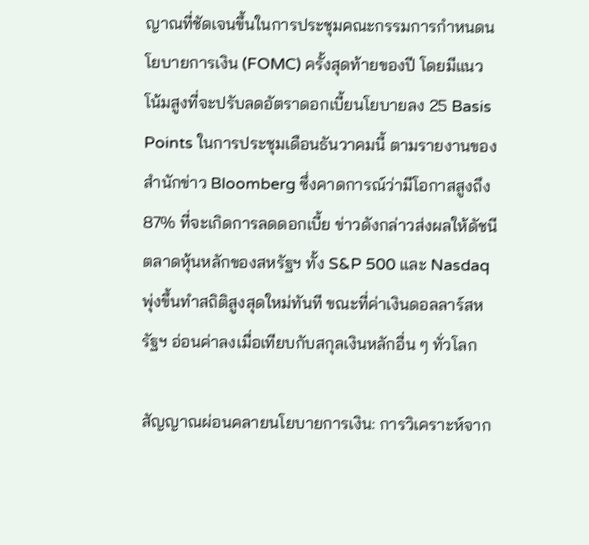ญาณที่ชัดเจนขึ้นในการประชุมคณะกรรมการกำหนดนโยบายการเงิน (FOMC) ครั้งสุดท้ายของปี โดยมีแนวโน้มสูงที่จะปรับลดอัตราดอกเบี้ยนโยบายลง 25 Basis Points ในการประชุมเดือนธันวาคมนี้ ตามรายงานของสำนักข่าว Bloomberg ซึ่งคาดการณ์ว่ามีโอกาสสูงถึง 87% ที่จะเกิดการลดดอกเบี้ย ข่าวดังกล่าวส่งผลให้ดัชนีตลาดหุ้นหลักของสหรัฐฯ ทั้ง S&P 500 และ Nasdaq พุ่งขึ้นทำสถิติสูงสุดใหม่ทันที ขณะที่ค่าเงินดอลลาร์สหรัฐฯ อ่อนค่าลงเมื่อเทียบกับสกุลเงินหลักอื่น ๆ ทั่วโลก

สัญญาณผ่อนคลายนโยบายการเงิน: การวิเคราะห์จาก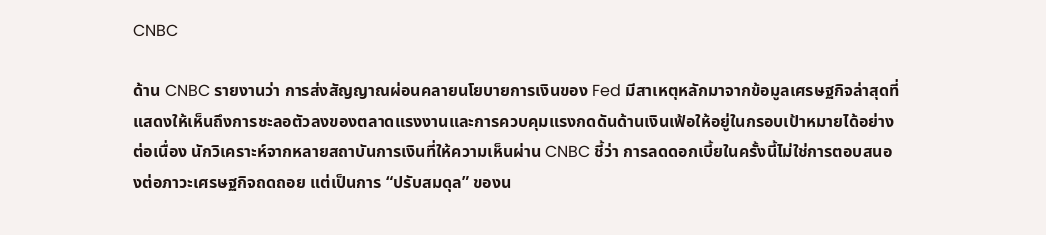CNBC

ด้าน CNBC รายงานว่า การส่งสัญญาณผ่อนคลายนโยบายการเงินของ Fed มีสาเหตุหลักมาจากข้อมูลเศรษฐกิจล่าสุดที่แสดงให้เห็นถึงการชะลอตัวลงของตลาดแรงงานและการควบคุมแรงกดดันด้านเงินเฟ้อให้อยู่ในกรอบเป้าหมายได้อย่างต่อเนื่อง นักวิเคราะห์จากหลายสถาบันการเงินที่ให้ความเห็นผ่าน CNBC ชี้ว่า การลดดอกเบี้ยในครั้งนี้ไม่ใช่การตอบสนองต่อภาวะเศรษฐกิจถดถอย แต่เป็นการ “ปรับสมดุล” ของน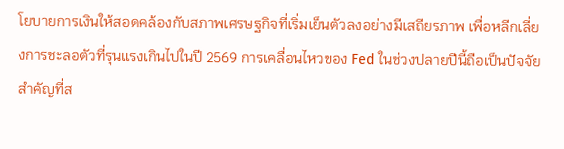โยบายการเงินให้สอดคล้องกับสภาพเศรษฐกิจที่เริ่มเย็นตัวลงอย่างมีเสถียรภาพ เพื่อหลีกเลี่ยงการชะลอตัวที่รุนแรงเกินไปในปี 2569 การเคลื่อนไหวของ Fed ในช่วงปลายปีนี้ถือเป็นปัจจัยสำคัญที่ส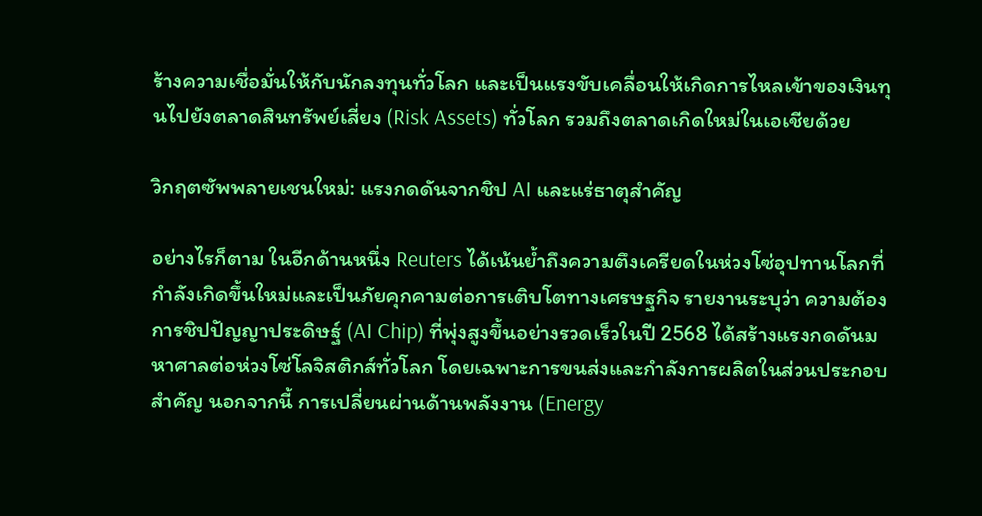ร้างความเชื่อมั่นให้กับนักลงทุนทั่วโลก และเป็นแรงขับเคลื่อนให้เกิดการไหลเข้าของเงินทุนไปยังตลาดสินทรัพย์เสี่ยง (Risk Assets) ทั่วโลก รวมถึงตลาดเกิดใหม่ในเอเชียด้วย

วิกฤตซัพพลายเชนใหม่: แรงกดดันจากชิป AI และแร่ธาตุสำคัญ

อย่างไรก็ตาม ในอีกด้านหนึ่ง Reuters ได้เน้นย้ำถึงความตึงเครียดในห่วงโซ่อุปทานโลกที่กำลังเกิดขึ้นใหม่และเป็นภัยคุกคามต่อการเติบโตทางเศรษฐกิจ รายงานระบุว่า ความต้องการชิปปัญญาประดิษฐ์ (AI Chip) ที่พุ่งสูงขึ้นอย่างรวดเร็วในปี 2568 ได้สร้างแรงกดดันมหาศาลต่อห่วงโซ่โลจิสติกส์ทั่วโลก โดยเฉพาะการขนส่งและกำลังการผลิตในส่วนประกอบสำคัญ นอกจากนี้ การเปลี่ยนผ่านด้านพลังงาน (Energy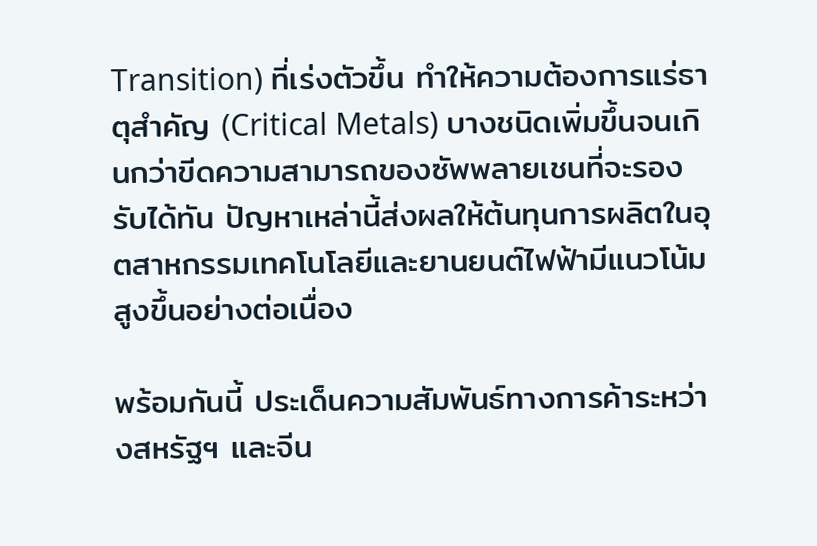Transition) ที่เร่งตัวขึ้น ทำให้ความต้องการแร่ธาตุสำคัญ (Critical Metals) บางชนิดเพิ่มขึ้นจนเกินกว่าขีดความสามารถของซัพพลายเชนที่จะรองรับได้ทัน ปัญหาเหล่านี้ส่งผลให้ต้นทุนการผลิตในอุตสาหกรรมเทคโนโลยีและยานยนต์ไฟฟ้ามีแนวโน้มสูงขึ้นอย่างต่อเนื่อง

พร้อมกันนี้ ประเด็นความสัมพันธ์ทางการค้าระหว่างสหรัฐฯ และจีน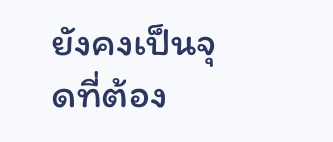ยังคงเป็นจุดที่ต้อง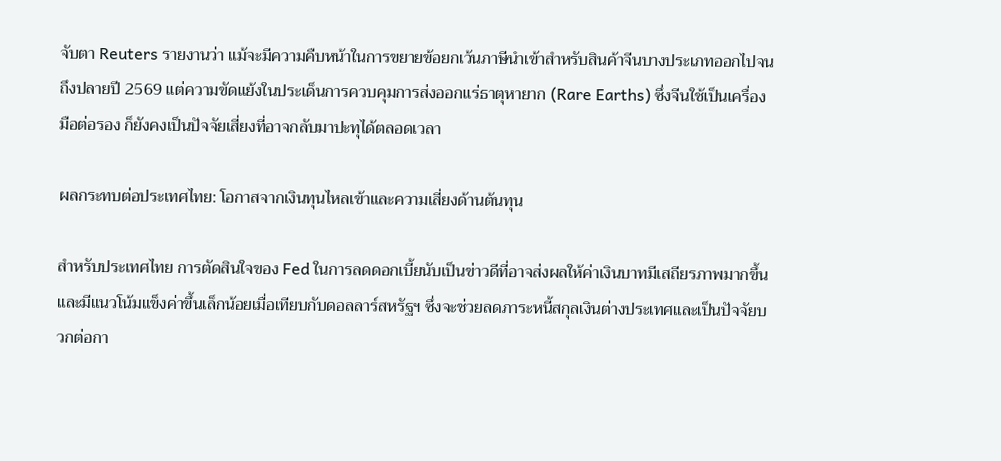จับตา Reuters รายงานว่า แม้จะมีความคืบหน้าในการขยายข้อยกเว้นภาษีนำเข้าสำหรับสินค้าจีนบางประเภทออกไปจนถึงปลายปี 2569 แต่ความขัดแย้งในประเด็นการควบคุมการส่งออกแร่ธาตุหายาก (Rare Earths) ซึ่งจีนใช้เป็นเครื่องมือต่อรอง ก็ยังคงเป็นปัจจัยเสี่ยงที่อาจกลับมาปะทุได้ตลอดเวลา

ผลกระทบต่อประเทศไทย: โอกาสจากเงินทุนไหลเข้าและความเสี่ยงด้านต้นทุน

สำหรับประเทศไทย การตัดสินใจของ Fed ในการลดดอกเบี้ยนับเป็นข่าวดีที่อาจส่งผลให้ค่าเงินบาทมีเสถียรภาพมากขึ้น และมีแนวโน้มแข็งค่าขึ้นเล็กน้อยเมื่อเทียบกับดอลลาร์สหรัฐฯ ซึ่งจะช่วยลดภาระหนี้สกุลเงินต่างประเทศและเป็นปัจจัยบวกต่อกา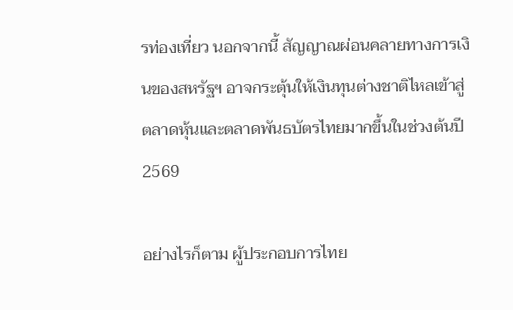รท่องเที่ยว นอกจากนี้ สัญญาณผ่อนคลายทางการเงินของสหรัฐฯ อาจกระตุ้นให้เงินทุนต่างชาติไหลเข้าสู่ตลาดหุ้นและตลาดพันธบัตรไทยมากขึ้นในช่วงต้นปี 2569

อย่างไรก็ตาม ผู้ประกอบการไทย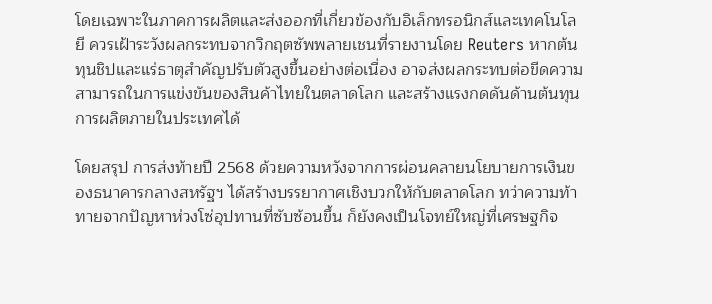โดยเฉพาะในภาคการผลิตและส่งออกที่เกี่ยวข้องกับอิเล็กทรอนิกส์และเทคโนโลยี ควรเฝ้าระวังผลกระทบจากวิกฤตซัพพลายเชนที่รายงานโดย Reuters หากต้นทุนชิปและแร่ธาตุสำคัญปรับตัวสูงขึ้นอย่างต่อเนื่อง อาจส่งผลกระทบต่อขีดความสามารถในการแข่งขันของสินค้าไทยในตลาดโลก และสร้างแรงกดดันด้านต้นทุนการผลิตภายในประเทศได้

โดยสรุป การส่งท้ายปี 2568 ด้วยความหวังจากการผ่อนคลายนโยบายการเงินของธนาคารกลางสหรัฐฯ ได้สร้างบรรยากาศเชิงบวกให้กับตลาดโลก ทว่าความท้าทายจากปัญหาห่วงโซ่อุปทานที่ซับซ้อนขึ้น ก็ยังคงเป็นโจทย์ใหญ่ที่เศรษฐกิจ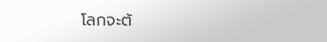โลกจะต้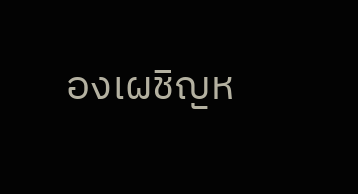องเผชิญห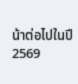น้าต่อไปในปี 2569